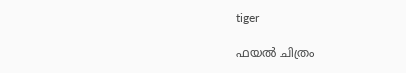tiger

ഫയല്‍ ചിത്രം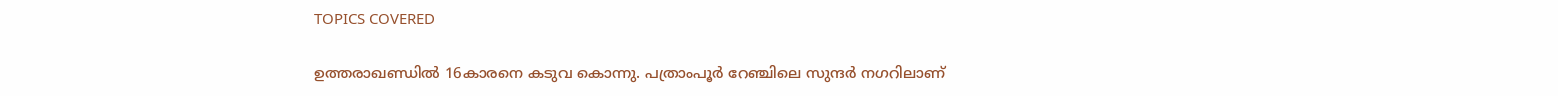TOPICS COVERED

ഉത്തരാഖണ്ഡില്‍ 16കാരനെ കടുവ കൊന്നു. പത്രാംപൂര്‍ റേഞ്ചിലെ സുന്ദര്‍ നഗറിലാണ്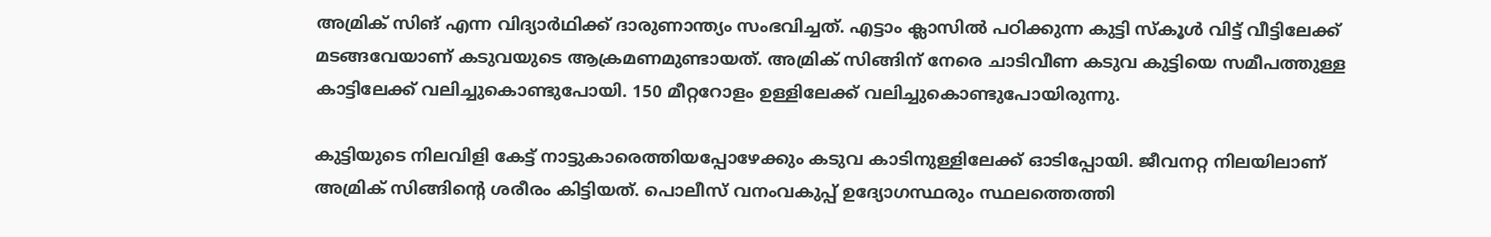അമ്രിക് സിങ് എന്ന വിദ്യാര്‍ഥിക്ക് ദാരുണാന്ത്യം സംഭവിച്ചത്. എട്ടാം ക്ലാസില്‍ പഠിക്കുന്ന കുട്ടി സ്കൂള്‍ വിട്ട് വീട്ടിലേക്ക് മടങ്ങവേയാണ് കടുവയുടെ ആക്രമണമുണ്ടായത്. അമ്രിക് സിങ്ങിന് നേരെ ചാടിവീണ കടുവ കുട്ടിയെ സമീപത്തുള്ള കാട്ടിലേക്ക് വലിച്ചുകൊണ്ടുപോയി. 150 മീറ്ററോളം ഉള്ളിലേക്ക് വലിച്ചുകൊണ്ടുപോയിരുന്നു.

കുട്ടിയുടെ നിലവിളി കേട്ട് നാട്ടുകാരെത്തിയപ്പോഴേക്കും കടുവ കാടിനുള്ളിലേക്ക് ഓടിപ്പോയി. ജീവനറ്റ നിലയിലാണ് അമ്രിക് സിങ്ങിന്‍റെ ശരീരം കിട്ടിയത്. പൊലീസ് വനംവകുപ്പ് ഉദ്യോഗസ്ഥരും സ്ഥലത്തെത്തി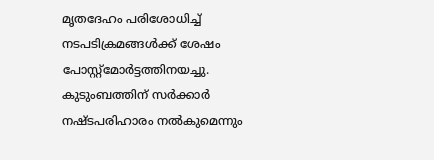മൃതദേഹം പരിശോധിച്ച് നടപടിക്രമങ്ങള്‍ക്ക് ശേഷം പോസ്റ്റ്മോര്‍ട്ടത്തിനയച്ചു. കുടുംബത്തിന് സർക്കാർ നഷ്ടപരിഹാരം നൽകുമെന്നും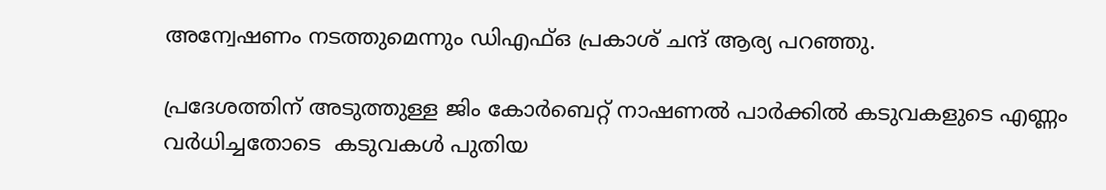അന്വേഷണം നടത്തുമെന്നും ഡിഎഫ്ഒ പ്രകാശ് ചന്ദ് ആര്യ പറഞ്ഞു.

പ്രദേശത്തിന് അടുത്തുള്ള ജിം കോർബെറ്റ് നാഷണൽ പാർക്കിൽ കടുവകളുടെ എണ്ണം വർധിച്ചതോടെ  കടുവകൾ പുതിയ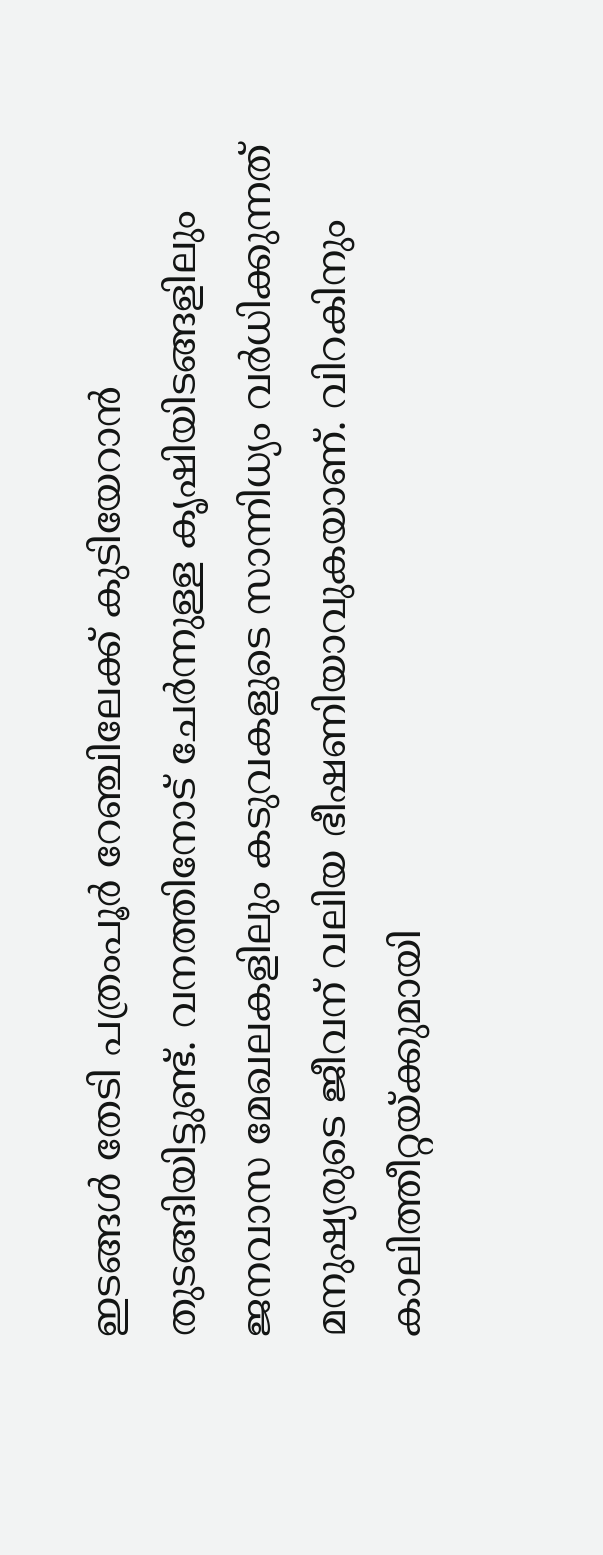ഇടങ്ങൾ തേടി പത്രംപൂർ റേഞ്ചിലേക്ക് കുടിയേറാന്‍ തുടങ്ങിയിട്ടുണ്ട്. വനത്തിനോട് ചേർന്നുള്ള കൃഷിയിടങ്ങളിലും ജനവാസ മേഖലകളിലും കടുവകളുടെ സാന്നിധ്യം വർധിക്കുന്നത് മനുഷ്യരുടെ ജീവന് വലിയ ഭീഷണിയാവുകയാണ്. വിറകിനും കാലിത്തീറ്റയ്ക്കുമായി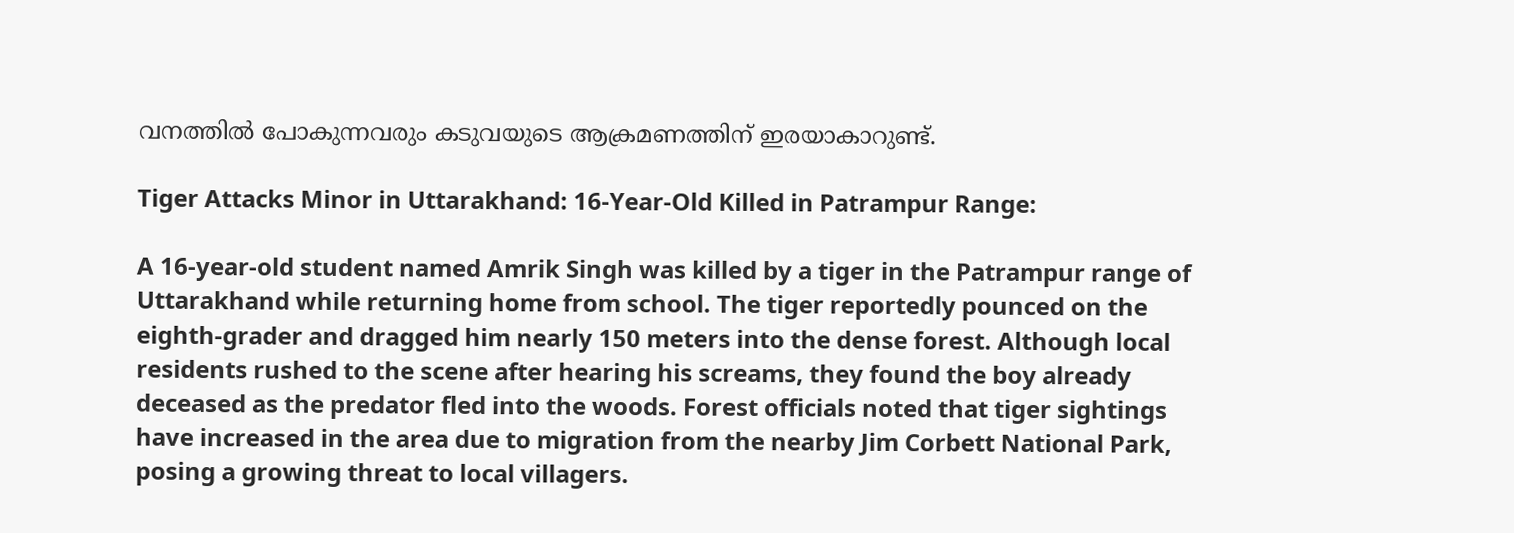വനത്തിൽ പോകുന്നവരും കടുവയുടെ ആക്രമണത്തിന് ഇരയാകാറുണ്ട്.

Tiger Attacks Minor in Uttarakhand: 16-Year-Old Killed in Patrampur Range:

A 16-year-old student named Amrik Singh was killed by a tiger in the Patrampur range of Uttarakhand while returning home from school. The tiger reportedly pounced on the eighth-grader and dragged him nearly 150 meters into the dense forest. Although local residents rushed to the scene after hearing his screams, they found the boy already deceased as the predator fled into the woods. Forest officials noted that tiger sightings have increased in the area due to migration from the nearby Jim Corbett National Park, posing a growing threat to local villagers.